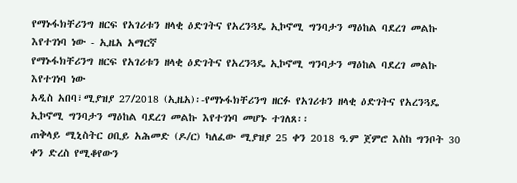የማኑፋክቸሪንግ ዘርፍ የአገሪቱን ዘላቂ ዕድገትና የአረንጓዴ ኢኮኖሚ ግንባታን ማዕከል ባደረገ መልኩ እየተገነባ ነው - ኢዜአ አማርኛ
የማኑፋክቸሪንግ ዘርፍ የአገሪቱን ዘላቂ ዕድገትና የአረንጓዴ ኢኮኖሚ ግንባታን ማዕከል ባደረገ መልኩ እየተገነባ ነው
አዲስ አበባ፣ሚያዝያ 27/2018 (ኢዜአ)፡-የማኑፋክቸሪንግ ዘርፉ የአገሪቱን ዘላቂ ዕድገትና የአረንጓዴ ኢኮኖሚ ግንባታን ማዕከል ባደረገ መልኩ እየተገነባ መሆኑ ተገለጸ፡፡
ጠቅላይ ሚኒስትር ዐቢይ አሕመድ (ዶ/ር) ካለፈው ሚያዝያ 25 ቀን 2018 ዓ.ም ጀምሮ እስከ ግንቦት 30 ቀን ድረስ የሚቆየውን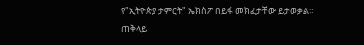የ"ኢትዮጵያ ታምርት" ኤክስፖ በይፋ መክፈታቸው ይታወቃል።
ጠቅላይ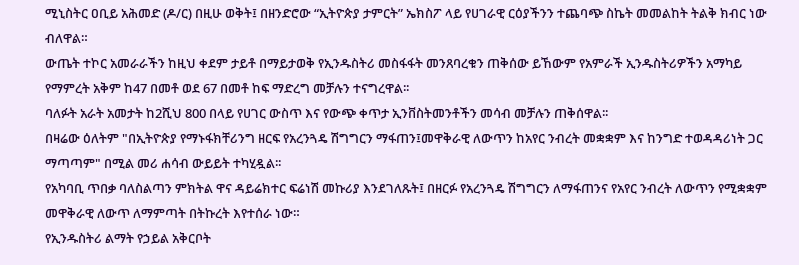ሚኒስትር ዐቢይ አሕመድ (ዶ/ር) በዚሁ ወቅት፤ በዘንድሮው “ኢትዮጵያ ታምርት” ኤክስፖ ላይ የሀገራዊ ርዕያችንን ተጨባጭ ስኬት መመልከት ትልቅ ክብር ነው ብለዋል።
ውጤት ተኮር አመራራችን ከዚህ ቀደም ታይቶ በማይታወቅ የኢንዱስትሪ መስፋፋት መንጸባረቁን ጠቅሰው ይኸውም የአምራች ኢንዱስትሪዎችን አማካይ የማምረት አቅም ከ47 በመቶ ወደ 67 በመቶ ከፍ ማድረግ መቻሉን ተናግረዋል፡፡
ባለፉት አራት አመታት ከ2ሺህ 800 በላይ የሀገር ውስጥ እና የውጭ ቀጥታ ኢንቨስትመንቶችን መሳብ መቻሉን ጠቅሰዋል፡፡
በዛሬው ዕለትም "በኢትዮጵያ የማኑፋክቸሪንግ ዘርፍ የአረንጓዴ ሽግግርን ማፋጠን፤መዋቅራዊ ለውጥን ከአየር ንብረት መቋቋም እና ከንግድ ተወዳዳሪነት ጋር ማጣጣም" በሚል መሪ ሐሳብ ውይይት ተካሂዷል፡፡
የአካባቢ ጥበቃ ባለስልጣን ምክትል ዋና ዳይሬክተር ፍሬነሽ መኩሪያ እንደገለጹት፤ በዘርፉ የአረንጓዴ ሽግግርን ለማፋጠንና የአየር ንብረት ለውጥን የሚቋቋም መዋቅራዊ ለውጥ ለማምጣት በትኩረት እየተሰራ ነው።
የኢንዱስትሪ ልማት የኃይል አቅርቦት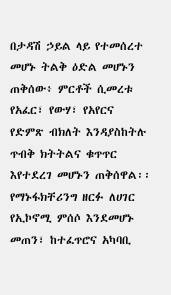በታዳሽ ኃይል ላይ የተመሰረተ መሆኑ ትልቅ ዕድል መሆኑን ጠቅሰው፥ ምርቶች ሲመረቱ የአፈር፣ የውሃ፣ የአየርና የድምጽ ብክለት እንዳያስከትሉ ጥብቅ ክትትልና ቁጥጥር እየተደረገ መሆኑን ጠቅሰዋል፡፡
የማኑፋክቸሪንግ ዘርፉ ለሀገር የኢኮኖሚ ምሰሶ እንደመሆኑ መጠን፣ ከተፈጥሮና አካባቢ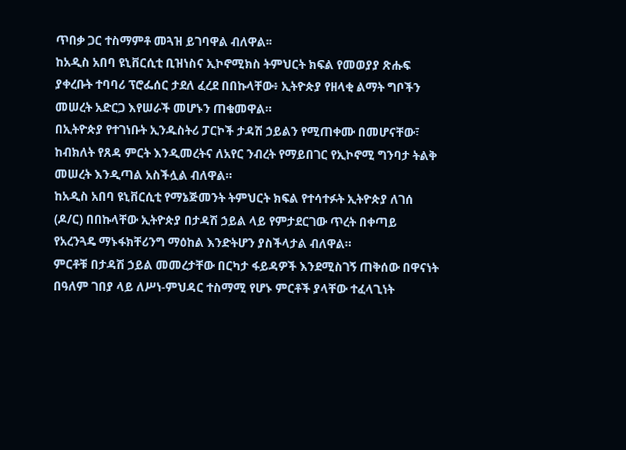ጥበቃ ጋር ተስማምቶ መጓዝ ይገባዋል ብለዋል፡፡
ከአዲስ አበባ ዩኒቨርሲቲ ቢዝነስና ኢኮኖሚክስ ትምህርት ክፍል የመወያያ ጽሑፍ ያቀረቡት ተባባሪ ፕሮፌሰር ታደለ ፈረደ በበኩላቸው፥ ኢትዮጵያ የዘላቂ ልማት ግቦችን መሠረት አድርጋ እየሠራች መሆኑን ጠቁመዋል።
በኢትዮጵያ የተገነቡት ኢንዱስትሪ ፓርኮች ታዳሽ ኃይልን የሚጠቀሙ በመሆናቸው፣ ከብክለት የጸዳ ምርት እንዲመረትና ለአየር ንብረት የማይበገር የኢኮኖሚ ግንባታ ትልቅ መሠረት እንዲጣል አስችሏል ብለዋል።
ከአዲስ አበባ ዩኒቨርሲቲ የማኔጅመንት ትምህርት ክፍል የተሳተፉት ኢትዮጵያ ለገሰ (ዶ/ር) በበኩላቸው ኢትዮጵያ በታዳሽ ኃይል ላይ የምታደርገው ጥረት በቀጣይ የአረንጓዴ ማኑፋክቸሪንግ ማዕከል እንድትሆን ያስችላታል ብለዋል።
ምርቶቹ በታዳሽ ኃይል መመረታቸው በርካታ ፋይዳዎች እንደሚስገኝ ጠቅሰው በዋናነት በዓለም ገበያ ላይ ለሥነ-ምህዳር ተስማሚ የሆኑ ምርቶች ያላቸው ተፈላጊነት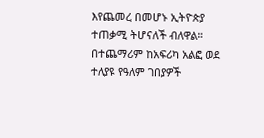እየጨመረ በመሆኑ ኢትዮጵያ ተጠቃሚ ትሆናለች ብለዋል።
በተጨማሪም ከአፍሪካ አልፎ ወደ ተለያዩ የዓለም ገበያዎች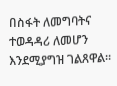በስፋት ለመግባትና ተወዳዳሪ ለመሆን እንደሚያግዝ ገልጸዋል።